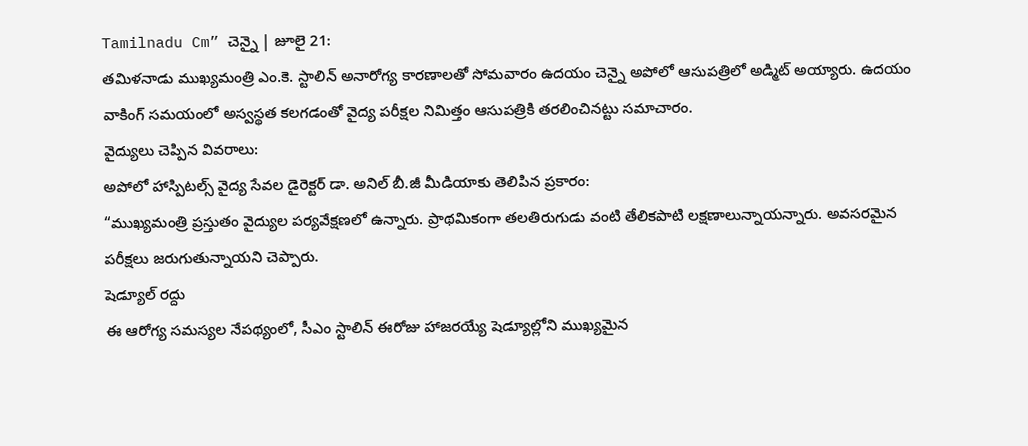Tamilnadu Cm” చెన్నై | జూలై 21:
తమిళనాడు ముఖ్యమంత్రి ఎం.కె. స్టాలిన్ అనారోగ్య కారణాలతో సోమవారం ఉదయం చెన్నై అపోలో ఆసుపత్రిలో అడ్మిట్ అయ్యారు. ఉదయం వాకింగ్ సమయంలో అస్వస్థత కలగడంతో వైద్య పరీక్షల నిమిత్తం ఆసుపత్రికి తరలించినట్టు సమాచారం.
వైద్యులు చెప్పిన వివరాలు:
అపోలో హాస్పిటల్స్ వైద్య సేవల డైరెక్టర్ డా. అనిల్ బీ.జీ మీడియాకు తెలిపిన ప్రకారం:
“ముఖ్యమంత్రి ప్రస్తుతం వైద్యుల పర్యవేక్షణలో ఉన్నారు. ప్రాథమికంగా తలతిరుగుడు వంటి తేలికపాటి లక్షణాలున్నాయన్నారు. అవసరమైన పరీక్షలు జరుగుతున్నాయని చెప్పారు.
షెడ్యూల్ రద్దు
ఈ ఆరోగ్య సమస్యల నేపథ్యంలో, సీఎం స్టాలిన్ ఈరోజు హాజరయ్యే షెడ్యూల్లోని ముఖ్యమైన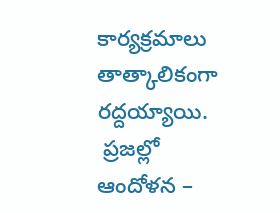కార్యక్రమాలు తాత్కాలికంగా రద్దయ్యాయి.
 ప్రజల్లో ఆందోళన –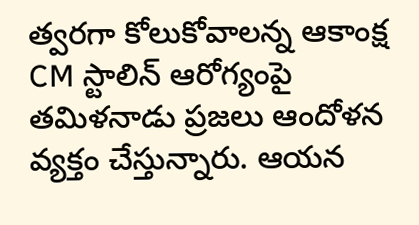త్వరగా కోలుకోవాలన్న ఆకాంక్ష
CM స్టాలిన్ ఆరోగ్యంపై తమిళనాడు ప్రజలు ఆందోళన వ్యక్తం చేస్తున్నారు. ఆయన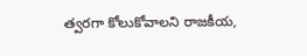త్వరగా కోలుకోవాలని రాజకీయ,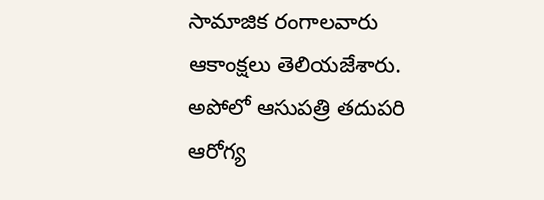సామాజిక రంగాలవారు ఆకాంక్షలు తెలియజేశారు. అపోలో ఆసుపత్రి తదుపరి ఆరోగ్య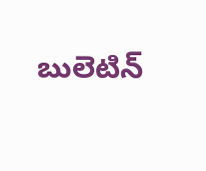బులెటిన్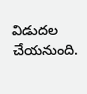విడుదల చేయనుంది.